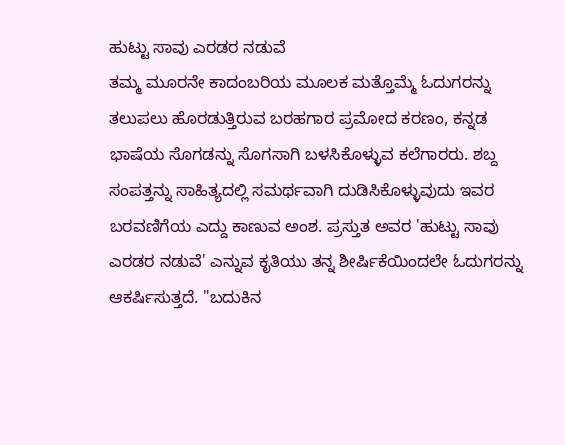ಹುಟ್ಟು ಸಾವು ಎರಡರ ನಡುವೆ
ತಮ್ಮ ಮೂರನೇ ಕಾದಂಬರಿಯ ಮೂಲಕ ಮತ್ತೊಮ್ಮೆ ಓದುಗರನ್ನು ತಲುಪಲು ಹೊರಡುತ್ತಿರುವ ಬರಹಗಾರ ಪ್ರಮೋದ ಕರಣಂ, ಕನ್ನಡ ಭಾಷೆಯ ಸೊಗಡನ್ನು ಸೊಗಸಾಗಿ ಬಳಸಿಕೊಳ್ಳುವ ಕಲೆಗಾರರು. ಶಬ್ದ ಸಂಪತ್ತನ್ನು ಸಾಹಿತ್ಯದಲ್ಲಿ ಸಮರ್ಥವಾಗಿ ದುಡಿಸಿಕೊಳ್ಳುವುದು ಇವರ ಬರವಣಿಗೆಯ ಎದ್ದು ಕಾಣುವ ಅಂಶ. ಪ್ರಸ್ತುತ ಅವರ 'ಹುಟ್ಟು ಸಾವು ಎರಡರ ನಡುವೆ' ಎನ್ನುವ ಕೃತಿಯು ತನ್ನ ಶೀರ್ಷಿಕೆಯಿಂದಲೇ ಓದುಗರನ್ನು ಆಕರ್ಷಿಸುತ್ತದೆ. "ಬದುಕಿನ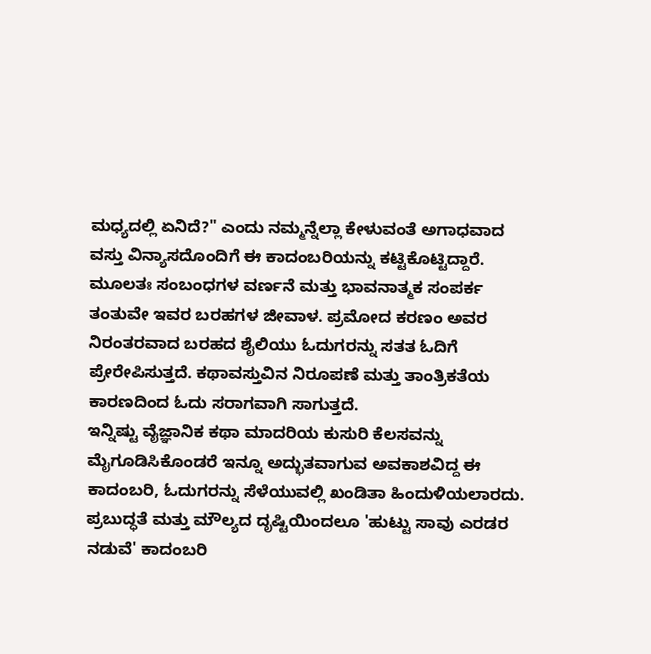ಮಧ್ಯದಲ್ಲಿ ಏನಿದೆ?" ಎಂದು ನಮ್ಮನ್ನೆಲ್ಲಾ ಕೇಳುವಂತೆ ಅಗಾಧವಾದ ವಸ್ತು ವಿನ್ಯಾಸದೊಂದಿಗೆ ಈ ಕಾದಂಬರಿಯನ್ನು ಕಟ್ಟಿಕೊಟ್ಟಿದ್ದಾರೆ.
ಮೂಲತಃ ಸಂಬಂಧಗಳ ವರ್ಣನೆ ಮತ್ತು ಭಾವನಾತ್ಮಕ ಸಂಪರ್ಕ ತಂತುವೇ ಇವರ ಬರಹಗಳ ಜೀವಾಳ. ಪ್ರಮೋದ ಕರಣಂ ಅವರ ನಿರಂತರವಾದ ಬರಹದ ಶೈಲಿಯು ಓದುಗರನ್ನು ಸತತ ಓದಿಗೆ ಪ್ರೇರೇಪಿಸುತ್ತದೆ. ಕಥಾವಸ್ತುವಿನ ನಿರೂಪಣೆ ಮತ್ತು ತಾಂತ್ರಿಕತೆಯ ಕಾರಣದಿಂದ ಓದು ಸರಾಗವಾಗಿ ಸಾಗುತ್ತದೆ.
ಇನ್ನಿಷ್ಟು ವೈಜ್ಞಾನಿಕ ಕಥಾ ಮಾದರಿಯ ಕುಸುರಿ ಕೆಲಸವನ್ನು ಮೈಗೂಡಿಸಿಕೊಂಡರೆ ಇನ್ನೂ ಅದ್ಭುತವಾಗುವ ಅವಕಾಶವಿದ್ದ ಈ ಕಾದಂಬರಿ, ಓದುಗರನ್ನು ಸೆಳೆಯುವಲ್ಲಿ ಖಂಡಿತಾ ಹಿಂದುಳಿಯಲಾರದು. ಪ್ರಬುದ್ಧತೆ ಮತ್ತು ಮೌಲ್ಯದ ದೃಷ್ಟಿಯಿಂದಲೂ 'ಹುಟ್ಟು ಸಾವು ಎರಡರ ನಡುವೆ' ಕಾದಂಬರಿ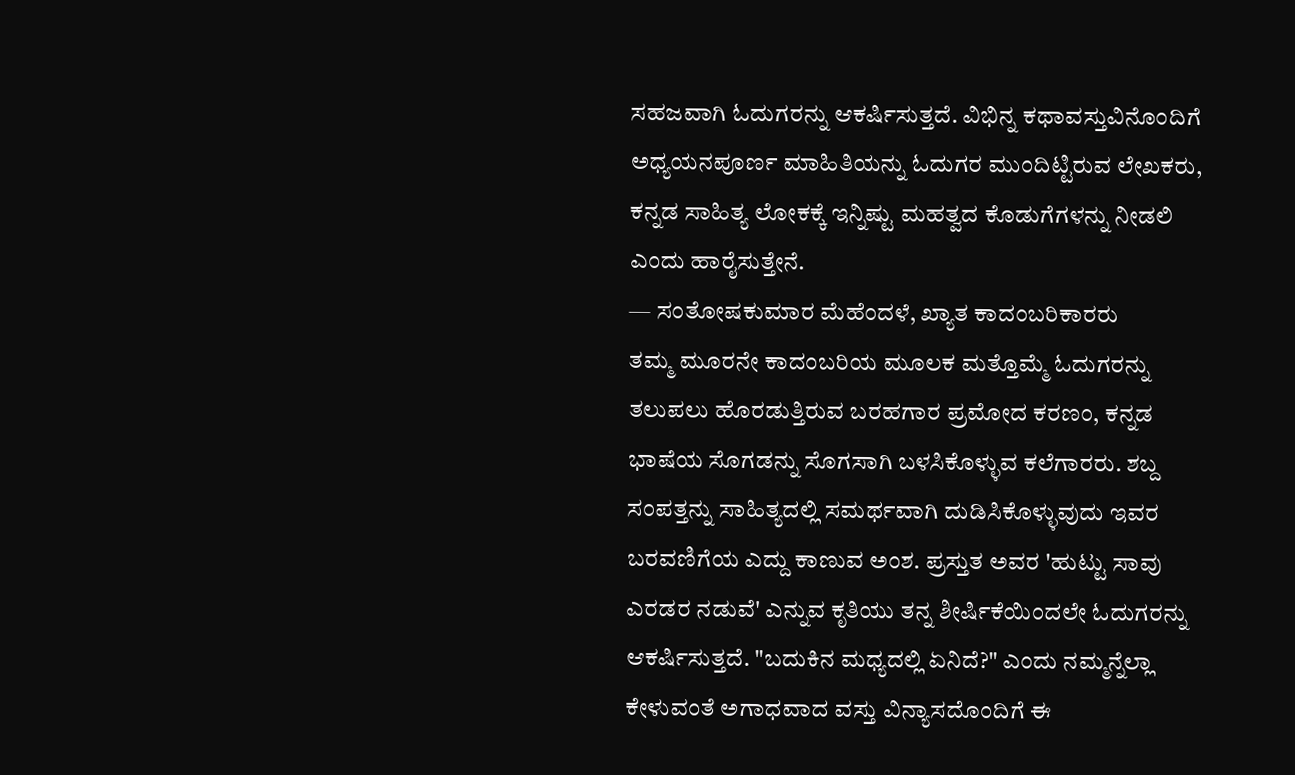ಸಹಜವಾಗಿ ಓದುಗರನ್ನು ಆಕರ್ಷಿಸುತ್ತದೆ. ವಿಭಿನ್ನ ಕಥಾವಸ್ತುವಿನೊಂದಿಗೆ ಅಧ್ಯಯನಪೂರ್ಣ ಮಾಹಿತಿಯನ್ನು ಓದುಗರ ಮುಂದಿಟ್ಟಿರುವ ಲೇಖಕರು, ಕನ್ನಡ ಸಾಹಿತ್ಯ ಲೋಕಕ್ಕೆ ಇನ್ನಿಷ್ಟು ಮಹತ್ವದ ಕೊಡುಗೆಗಳನ್ನು ನೀಡಲಿ ಎಂದು ಹಾರೈಸುತ್ತೇನೆ.
— ಸಂತೋಷಕುಮಾರ ಮೆಹೆಂದಳೆ, ಖ್ಯಾತ ಕಾದಂಬರಿಕಾರರು
ತಮ್ಮ ಮೂರನೇ ಕಾದಂಬರಿಯ ಮೂಲಕ ಮತ್ತೊಮ್ಮೆ ಓದುಗರನ್ನು ತಲುಪಲು ಹೊರಡುತ್ತಿರುವ ಬರಹಗಾರ ಪ್ರಮೋದ ಕರಣಂ, ಕನ್ನಡ ಭಾಷೆಯ ಸೊಗಡನ್ನು ಸೊಗಸಾಗಿ ಬಳಸಿಕೊಳ್ಳುವ ಕಲೆಗಾರರು. ಶಬ್ದ ಸಂಪತ್ತನ್ನು ಸಾಹಿತ್ಯದಲ್ಲಿ ಸಮರ್ಥವಾಗಿ ದುಡಿಸಿಕೊಳ್ಳುವುದು ಇವರ ಬರವಣಿಗೆಯ ಎದ್ದು ಕಾಣುವ ಅಂಶ. ಪ್ರಸ್ತುತ ಅವರ 'ಹುಟ್ಟು ಸಾವು ಎರಡರ ನಡುವೆ' ಎನ್ನುವ ಕೃತಿಯು ತನ್ನ ಶೀರ್ಷಿಕೆಯಿಂದಲೇ ಓದುಗರನ್ನು ಆಕರ್ಷಿಸುತ್ತದೆ. "ಬದುಕಿನ ಮಧ್ಯದಲ್ಲಿ ಏನಿದೆ?" ಎಂದು ನಮ್ಮನ್ನೆಲ್ಲಾ ಕೇಳುವಂತೆ ಅಗಾಧವಾದ ವಸ್ತು ವಿನ್ಯಾಸದೊಂದಿಗೆ ಈ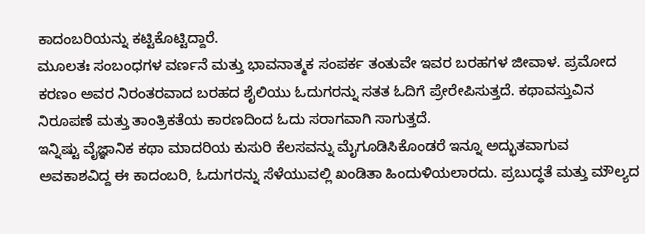ಕಾದಂಬರಿಯನ್ನು ಕಟ್ಟಿಕೊಟ್ಟಿದ್ದಾರೆ.
ಮೂಲತಃ ಸಂಬಂಧಗಳ ವರ್ಣನೆ ಮತ್ತು ಭಾವನಾತ್ಮಕ ಸಂಪರ್ಕ ತಂತುವೇ ಇವರ ಬರಹಗಳ ಜೀವಾಳ. ಪ್ರಮೋದ ಕರಣಂ ಅವರ ನಿರಂತರವಾದ ಬರಹದ ಶೈಲಿಯು ಓದುಗರನ್ನು ಸತತ ಓದಿಗೆ ಪ್ರೇರೇಪಿಸುತ್ತದೆ. ಕಥಾವಸ್ತುವಿನ ನಿರೂಪಣೆ ಮತ್ತು ತಾಂತ್ರಿಕತೆಯ ಕಾರಣದಿಂದ ಓದು ಸರಾಗವಾಗಿ ಸಾಗುತ್ತದೆ.
ಇನ್ನಿಷ್ಟು ವೈಜ್ಞಾನಿಕ ಕಥಾ ಮಾದರಿಯ ಕುಸುರಿ ಕೆಲಸವನ್ನು ಮೈಗೂಡಿಸಿಕೊಂಡರೆ ಇನ್ನೂ ಅದ್ಭುತವಾಗುವ ಅವಕಾಶವಿದ್ದ ಈ ಕಾದಂಬರಿ, ಓದುಗರನ್ನು ಸೆಳೆಯುವಲ್ಲಿ ಖಂಡಿತಾ ಹಿಂದುಳಿಯಲಾರದು. ಪ್ರಬುದ್ಧತೆ ಮತ್ತು ಮೌಲ್ಯದ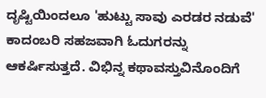ದೃಷ್ಟಿಯಿಂದಲೂ 'ಹುಟ್ಟು ಸಾವು ಎರಡರ ನಡುವೆ' ಕಾದಂಬರಿ ಸಹಜವಾಗಿ ಓದುಗರನ್ನು ಆಕರ್ಷಿಸುತ್ತದೆ. ವಿಭಿನ್ನ ಕಥಾವಸ್ತುವಿನೊಂದಿಗೆ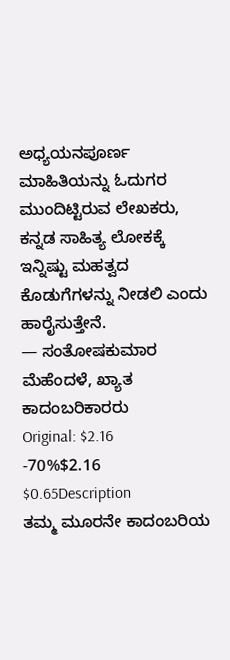ಅಧ್ಯಯನಪೂರ್ಣ ಮಾಹಿತಿಯನ್ನು ಓದುಗರ ಮುಂದಿಟ್ಟಿರುವ ಲೇಖಕರು, ಕನ್ನಡ ಸಾಹಿತ್ಯ ಲೋಕಕ್ಕೆ ಇನ್ನಿಷ್ಟು ಮಹತ್ವದ ಕೊಡುಗೆಗಳನ್ನು ನೀಡಲಿ ಎಂದು ಹಾರೈಸುತ್ತೇನೆ.
— ಸಂತೋಷಕುಮಾರ ಮೆಹೆಂದಳೆ, ಖ್ಯಾತ ಕಾದಂಬರಿಕಾರರು
Original: $2.16
-70%$2.16
$0.65Description
ತಮ್ಮ ಮೂರನೇ ಕಾದಂಬರಿಯ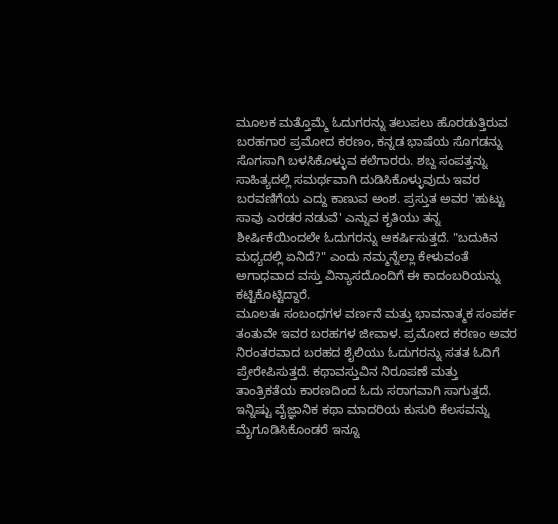ಮೂಲಕ ಮತ್ತೊಮ್ಮೆ ಓದುಗರನ್ನು ತಲುಪಲು ಹೊರಡುತ್ತಿರುವ ಬರಹಗಾರ ಪ್ರಮೋದ ಕರಣಂ, ಕನ್ನಡ ಭಾಷೆಯ ಸೊಗಡನ್ನು ಸೊಗಸಾಗಿ ಬಳಸಿಕೊಳ್ಳುವ ಕಲೆಗಾರರು. ಶಬ್ದ ಸಂಪತ್ತನ್ನು ಸಾಹಿತ್ಯದಲ್ಲಿ ಸಮರ್ಥವಾಗಿ ದುಡಿಸಿಕೊಳ್ಳುವುದು ಇವರ ಬರವಣಿಗೆಯ ಎದ್ದು ಕಾಣುವ ಅಂಶ. ಪ್ರಸ್ತುತ ಅವರ 'ಹುಟ್ಟು ಸಾವು ಎರಡರ ನಡುವೆ' ಎನ್ನುವ ಕೃತಿಯು ತನ್ನ ಶೀರ್ಷಿಕೆಯಿಂದಲೇ ಓದುಗರನ್ನು ಆಕರ್ಷಿಸುತ್ತದೆ. "ಬದುಕಿನ ಮಧ್ಯದಲ್ಲಿ ಏನಿದೆ?" ಎಂದು ನಮ್ಮನ್ನೆಲ್ಲಾ ಕೇಳುವಂತೆ ಅಗಾಧವಾದ ವಸ್ತು ವಿನ್ಯಾಸದೊಂದಿಗೆ ಈ ಕಾದಂಬರಿಯನ್ನು ಕಟ್ಟಿಕೊಟ್ಟಿದ್ದಾರೆ.
ಮೂಲತಃ ಸಂಬಂಧಗಳ ವರ್ಣನೆ ಮತ್ತು ಭಾವನಾತ್ಮಕ ಸಂಪರ್ಕ ತಂತುವೇ ಇವರ ಬರಹಗಳ ಜೀವಾಳ. ಪ್ರಮೋದ ಕರಣಂ ಅವರ ನಿರಂತರವಾದ ಬರಹದ ಶೈಲಿಯು ಓದುಗರನ್ನು ಸತತ ಓದಿಗೆ ಪ್ರೇರೇಪಿಸುತ್ತದೆ. ಕಥಾವಸ್ತುವಿನ ನಿರೂಪಣೆ ಮತ್ತು ತಾಂತ್ರಿಕತೆಯ ಕಾರಣದಿಂದ ಓದು ಸರಾಗವಾಗಿ ಸಾಗುತ್ತದೆ.
ಇನ್ನಿಷ್ಟು ವೈಜ್ಞಾನಿಕ ಕಥಾ ಮಾದರಿಯ ಕುಸುರಿ ಕೆಲಸವನ್ನು ಮೈಗೂಡಿಸಿಕೊಂಡರೆ ಇನ್ನೂ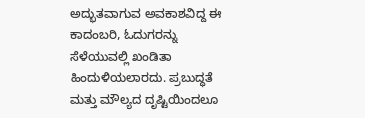ಅದ್ಭುತವಾಗುವ ಅವಕಾಶವಿದ್ದ ಈ ಕಾದಂಬರಿ, ಓದುಗರನ್ನು ಸೆಳೆಯುವಲ್ಲಿ ಖಂಡಿತಾ ಹಿಂದುಳಿಯಲಾರದು. ಪ್ರಬುದ್ಧತೆ ಮತ್ತು ಮೌಲ್ಯದ ದೃಷ್ಟಿಯಿಂದಲೂ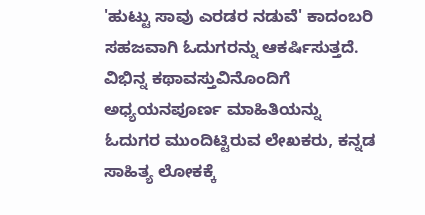'ಹುಟ್ಟು ಸಾವು ಎರಡರ ನಡುವೆ' ಕಾದಂಬರಿ ಸಹಜವಾಗಿ ಓದುಗರನ್ನು ಆಕರ್ಷಿಸುತ್ತದೆ. ವಿಭಿನ್ನ ಕಥಾವಸ್ತುವಿನೊಂದಿಗೆ ಅಧ್ಯಯನಪೂರ್ಣ ಮಾಹಿತಿಯನ್ನು ಓದುಗರ ಮುಂದಿಟ್ಟಿರುವ ಲೇಖಕರು, ಕನ್ನಡ ಸಾಹಿತ್ಯ ಲೋಕಕ್ಕೆ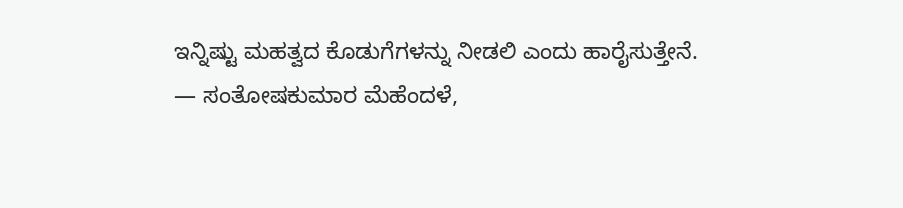ಇನ್ನಿಷ್ಟು ಮಹತ್ವದ ಕೊಡುಗೆಗಳನ್ನು ನೀಡಲಿ ಎಂದು ಹಾರೈಸುತ್ತೇನೆ.
— ಸಂತೋಷಕುಮಾರ ಮೆಹೆಂದಳೆ,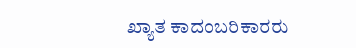ಖ್ಯಾತ ಕಾದಂಬರಿಕಾರರು